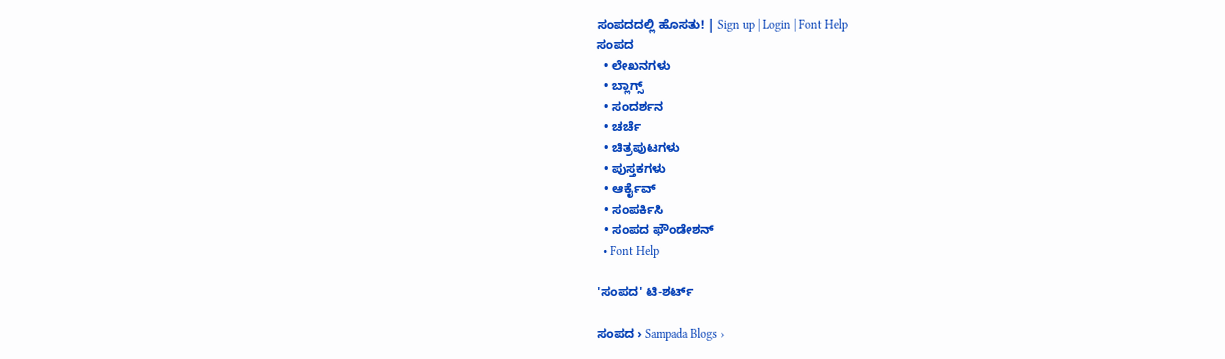ಸಂಪದದಲ್ಲಿ ಹೊಸತು! | Sign up | Login | Font Help
ಸಂಪದ
  • ಲೇಖನಗಳು
  • ಬ್ಲಾಗ್ಸ್
  • ಸಂದರ್ಶನ
  • ಚರ್ಚೆ
  • ಚಿತ್ರಪುಟಗಳು
  • ಪುಸ್ತಕಗಳು
  • ಆರ್ಕೈವ್
  • ಸಂಪರ್ಕಿಸಿ
  • ಸಂಪದ ಫೌಂಡೇಶನ್
  • Font Help

'ಸಂಪದ' ಟಿ-ಶರ್ಟ್

ಸಂಪದ › Sampada Blogs ›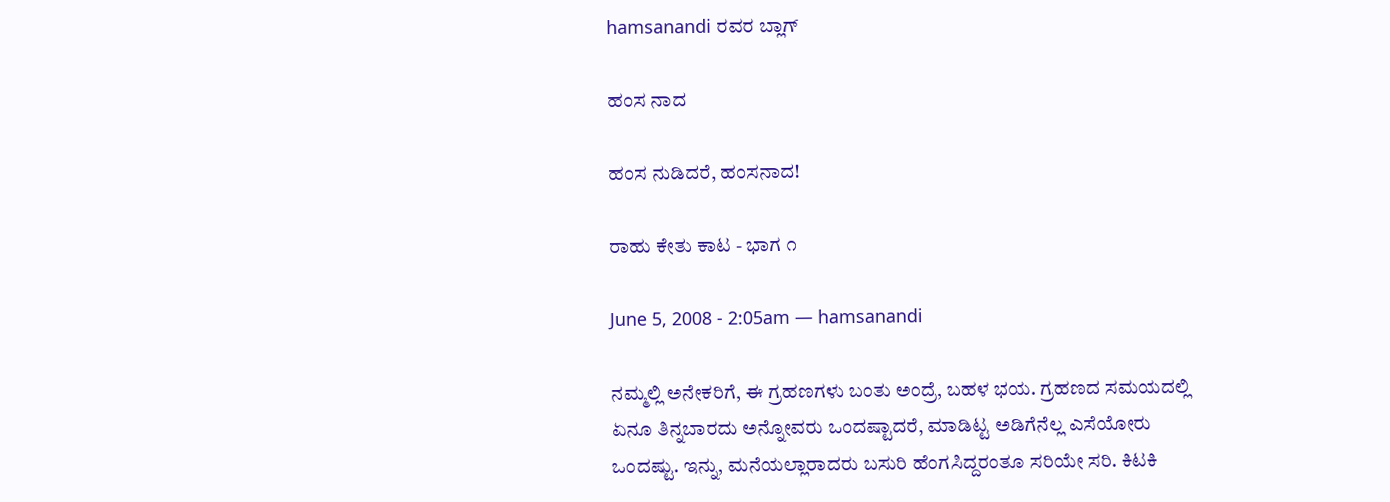hamsanandi ರವರ ಬ್ಲಾಗ್

ಹಂಸ ನಾದ

ಹಂಸ ನುಡಿದರೆ, ಹಂಸನಾದ!

ರಾಹು ಕೇತು ಕಾಟ - ಭಾಗ ೧

June 5, 2008 - 2:05am — hamsanandi

ನಮ್ಮಲ್ಲಿ ಅನೇಕರಿಗೆ, ಈ ಗ್ರಹಣಗಳು ಬಂತು ಅಂದ್ರೆ, ಬಹಳ ಭಯ. ಗ್ರಹಣದ ಸಮಯದಲ್ಲಿ ಏನೂ ತಿನ್ನಬಾರದು ಅನ್ನೋವರು ಒಂದಷ್ಟಾದರೆ, ಮಾಡಿಟ್ಟ ಅಡಿಗೆನೆಲ್ಲ ಎಸೆಯೋರು ಒಂದಷ್ಟು. ಇನ್ನು, ಮನೆಯಲ್ಲಾರಾದರು ಬಸುರಿ ಹೆಂಗಸಿದ್ದರಂತೂ ಸರಿಯೇ ಸರಿ. ಕಿಟಕಿ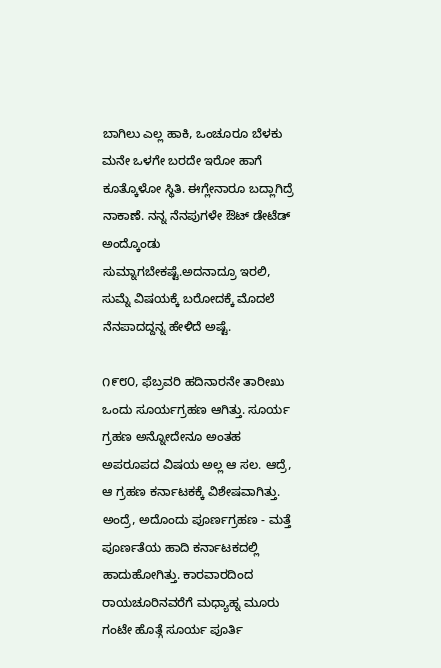ಬಾಗಿಲು ಎಲ್ಲ ಹಾಕಿ, ಒಂಚೂರೂ ಬೆಳಕು ಮನೇ ಒಳಗೇ ಬರದೇ ಇರೋ ಹಾಗೆ ಕೂತ್ಕೊಳೋ ಸ್ಥಿತಿ. ಈಗ್ಲೇನಾರೂ ಬದ್ಲಾಗಿದ್ರೆ ನಾಕಾಣೆ. ನನ್ನ ನೆನಪುಗಳೇ ಔಟ್ ಡೇಟೆಡ್ ಅಂದ್ಕೊಂಡು ಸುಮ್ನಾಗಬೇಕಷ್ಟೆ.ಅದನಾದ್ರೂ ಇರಲಿ, ಸುಮ್ನೆ ವಿಷಯಕ್ಕೆ ಬರೋದಕ್ಕೆ ಮೊದಲೆ ನೆನಪಾದದ್ದನ್ನ ಹೇಳಿದೆ ಅಷ್ಟೆ.

೧೯೮೦, ಫೆಬ್ರವರಿ ಹದಿನಾರನೇ ತಾರೀಖು ಒಂದು ಸೂರ್ಯಗ್ರಹಣ ಆಗಿತ್ತು. ಸೂರ್ಯ ಗ್ರಹಣ ಅನ್ನೋದೇನೂ ಅಂತಹ ಅಪರೂಪದ ವಿಷಯ ಅಲ್ಲ ಆ ಸಲ. ಆದ್ರೆ, ಆ ಗ್ರಹಣ ಕರ್ನಾಟಕಕ್ಕೆ ವಿಶೇಷವಾಗಿತ್ತು. ಅಂದ್ರೆ, ಅದೊಂದು ಪೂರ್ಣಗ್ರಹಣ - ಮತ್ತೆ ಪೂರ್ಣತೆಯ ಹಾದಿ ಕರ್ನಾಟಕದಲ್ಲಿ ಹಾದುಹೋಗಿತ್ತು. ಕಾರವಾರದಿಂದ ರಾಯಚೂರಿನವರೆಗೆ ಮಧ್ಯಾಹ್ನ ಮೂರು ಗಂಟೇ ಹೊತ್ಗೆ ಸೂರ್ಯ ಪೂರ್ತಿ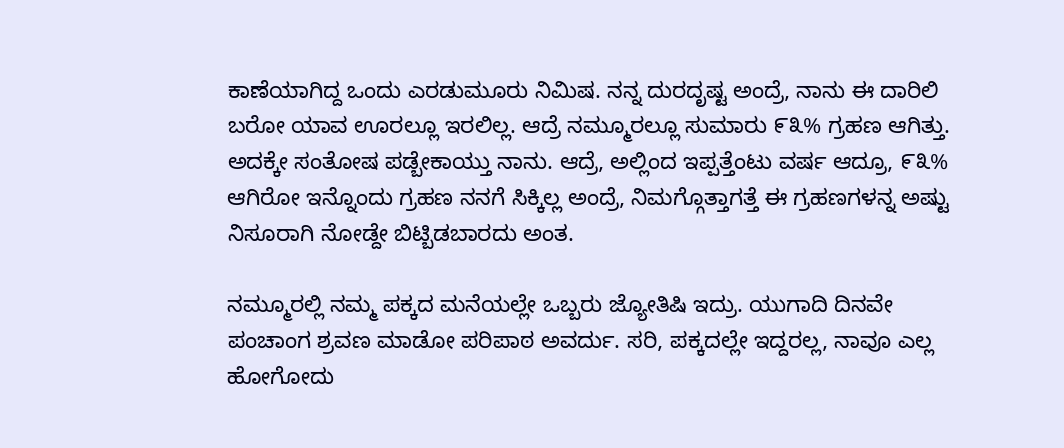ಕಾಣೆಯಾಗಿದ್ದ ಒಂದು ಎರಡುಮೂರು ನಿಮಿಷ. ನನ್ನ ದುರದೃಷ್ಟ ಅಂದ್ರೆ, ನಾನು ಈ ದಾರಿಲಿ ಬರೋ ಯಾವ ಊರಲ್ಲೂ ಇರಲಿಲ್ಲ. ಆದ್ರೆ ನಮ್ಮೂರಲ್ಲೂ ಸುಮಾರು ೯೩% ಗ್ರಹಣ ಆಗಿತ್ತು. ಅದಕ್ಕೇ ಸಂತೋಷ ಪಡ್ಬೇಕಾಯ್ತು ನಾನು. ಆದ್ರೆ, ಅಲ್ಲಿಂದ ಇಪ್ಪತ್ತೆಂಟು ವರ್ಷ ಆದ್ರೂ, ೯೩% ಆಗಿರೋ ಇನ್ನೊಂದು ಗ್ರಹಣ ನನಗೆ ಸಿಕ್ಕಿಲ್ಲ ಅಂದ್ರೆ, ನಿಮಗ್ಗೊತ್ತಾಗತ್ತೆ ಈ ಗ್ರಹಣಗಳನ್ನ ಅಷ್ಟು ನಿಸೂರಾಗಿ ನೋಡ್ದೇ ಬಿಟ್ಬಿಡಬಾರದು ಅಂತ.

ನಮ್ಮೂರಲ್ಲಿ ನಮ್ಮ ಪಕ್ಕದ ಮನೆಯಲ್ಲೇ ಒಬ್ಬರು ಜ್ಯೋತಿಷಿ ಇದ್ರು. ಯುಗಾದಿ ದಿನವೇ ಪಂಚಾಂಗ ಶ್ರವಣ ಮಾಡೋ ಪರಿಪಾಠ ಅವರ್ದು. ಸರಿ, ಪಕ್ಕದಲ್ಲೇ ಇದ್ದರಲ್ಲ, ನಾವೂ ಎಲ್ಲ ಹೋಗೋದು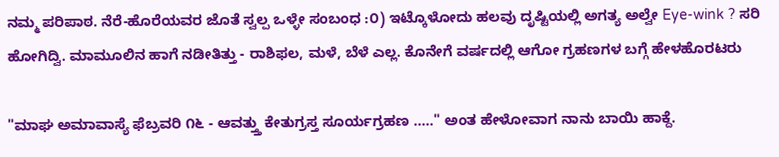ನಮ್ಮ ಪರಿಪಾಠ. ನೆರೆ-ಹೊರೆಯವರ ಜೊತೆ ಸ್ವಲ್ಪ ಒಳ್ಳೇ ಸಂಬಂಧ :೦) ಇಟ್ಕೊಳೋದು ಹಲವು ದೃಷ್ಟಿಯಲ್ಲಿ ಅಗತ್ಯ ಅಲ್ವೇ Eye-wink ? ಸರಿ ಹೋಗಿದ್ವಿ. ಮಾಮೂಲಿನ ಹಾಗೆ ನಡೀತಿತ್ತು - ರಾಶಿಫಲ, ಮಳೆ, ಬೆಳೆ ಎಲ್ಲ. ಕೊನೇಗೆ ವರ್ಷದಲ್ಲಿ ಆಗೋ ಗ್ರಹಣಗಳ ಬಗ್ಗೆ ಹೇಳಹೊರಟರು

"ಮಾಘ ಅಮಾವಾಸ್ಯೆ ಫೆಬ್ರವರಿ ೧೬ - ಆವತ್ತ್ತು ಕೇತುಗ್ರಸ್ತ ಸೂರ್ಯಗ್ರಹಣ ....." ಅಂತ ಹೇಳೋವಾಗ ನಾನು ಬಾಯಿ ಹಾಕ್ದೆ.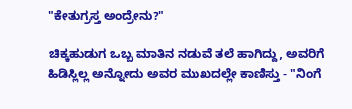"ಕೇತುಗ್ರಸ್ತ ಅಂದ್ರೇನು?"

ಚಿಕ್ಕಹುಡುಗ ಒಬ್ಬ ಮಾತಿನ ನಡುವೆ ತಲೆ ಹಾಗಿದ್ದು, ಅವರಿಗೆ ಹಿಡಿಸ್ಲಿಲ್ಲ ಅನ್ನೋದು ಅವರ ಮುಖದಲ್ಲೇ ಕಾಣಿಸ್ತು - "ನಿಂಗೆ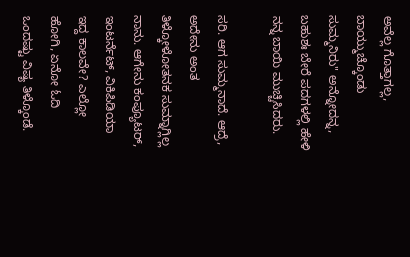ಅವೆಲ್ಲ ಗೊತ್ತಾಗಲ್ಲ, ಬಾಯ್ಮುಚ್ಕೊಂಡು ಸುಮ್ಮನಿರು" ಅನ್ನೋದನ್ನ, ಬಹುಶಃ ಬೇರೆ ಪದಗಳಲ್ಲಿ ಹೇಳಿ ನನ್ನ ಬಾಯಿ ಮುಚ್ಚಿಸಿದರು.

ಸರಿ. ಆಗ ಸುಮ್ಮನಾದೆ. ಆದ್ರೆ, ಅದೇನು ಅಂತ ತಿಳ್ಕೋಳೋತನಕ ಸುಮ್ನಾಗ್ಲಿಲ್ಲ ನಾನು. ಆಗೇನು ಕಂಪ್ಯೂಟರ್, ಇಂಟರ್ನೆಟ್, ವಿಕಿಪಿಡಿಯಾ ಇದ್ದ ಕಾಲವೇ? ಎಲ್ಲೋ ಹೋಗಿ, ಏನೋ ಓದಿ ಒಂದಷ್ಟು ವಿಷ್ಯ ತಿಳ್ಕೊಂಡೆ.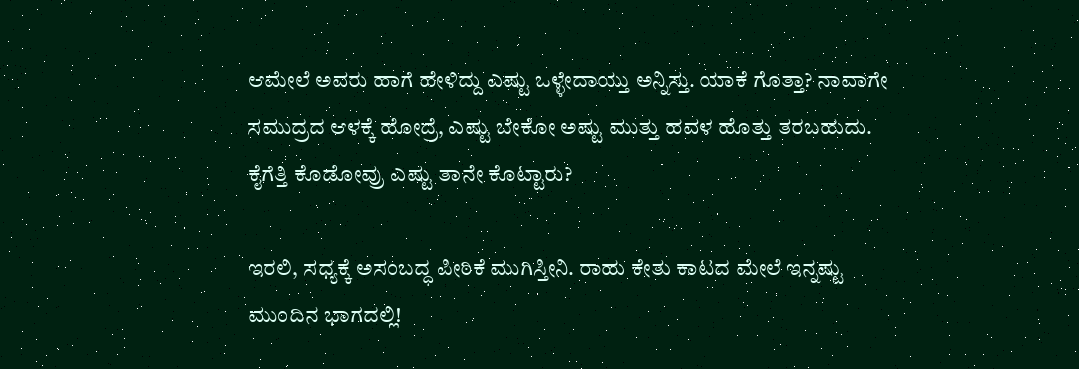ಆಮೇಲೆ ಅವರು ಹಾಗೆ ಹೇಳಿದ್ದು ಎಷ್ಟು ಒಳ್ಳೇದಾಯ್ತು ಅನ್ನಿಸ್ತು. ಯಾಕೆ ಗೊತ್ತಾ? ನಾವಾಗೇ ಸಮುದ್ರದ ಆಳಕ್ಕೆ ಹೋದ್ರೆ, ಎಷ್ಟು ಬೇಕೋ ಅಷ್ಟು ಮುತ್ತು ಹವಳ ಹೊತ್ತು ತರಬಹುದು. ಕೈಗೆತ್ತಿ ಕೊಡೋವ್ರು ಎಷ್ಟು ತಾನೇ ಕೊಟ್ಟಾರು?

ಇರಲಿ, ಸಧ್ಯಕ್ಕೆ ಅಸಂಬದ್ಧ ಪೀಠಿಕೆ ಮುಗಿಸ್ತೀನಿ. ರಾಹು ಕೇತು ಕಾಟದ ಮೇಲೆ ಇನ್ನಷ್ಟು ಮುಂದಿನ ಭಾಗದಲ್ಲಿ!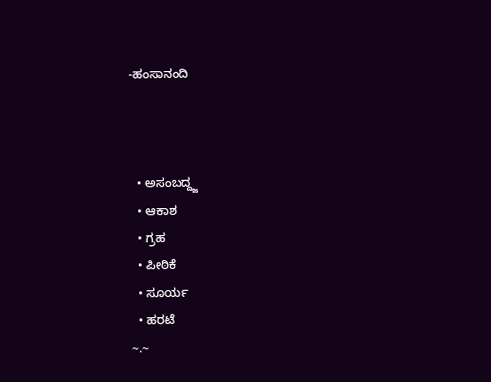-ಹಂಸಾನಂದಿ



  • ಅಸಂಬದ್ದ್ಜ
  • ಆಕಾಶ
  • ಗ್ರಹ
  • ಪೀಠಿಕೆ
  • ಸೂರ್ಯ
  • ಹರಟೆ
~.~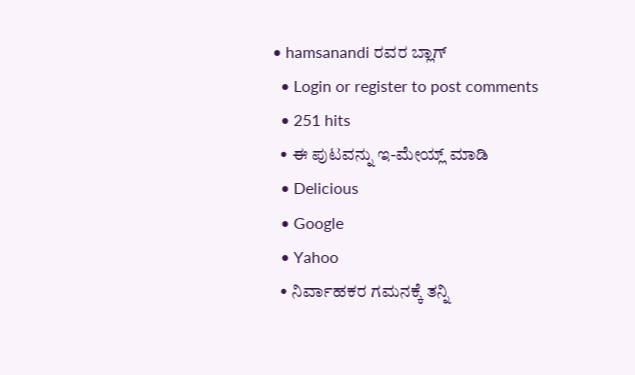• hamsanandi ರವರ ಬ್ಲಾಗ್
  • Login or register to post comments
  • 251 hits
  • ಈ ಪುಟವನ್ನು ಇ-ಮೇಯ್ಲ್ ಮಾಡಿ
  • Delicious
  • Google
  • Yahoo
  • ನಿರ್ವಾಹಕರ ಗಮನಕ್ಕೆ ತನ್ನಿ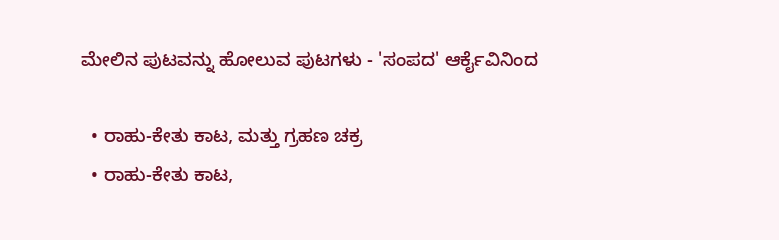ಮೇಲಿನ ಪುಟವನ್ನು ಹೋಲುವ ಪುಟಗಳು - 'ಸಂಪದ' ಆರ್ಕೈವಿನಿಂದ

  • ರಾಹು-ಕೇತು ಕಾಟ, ಮತ್ತು ಗ್ರಹಣ ಚಕ್ರ
  • ರಾಹು-ಕೇತು ಕಾಟ,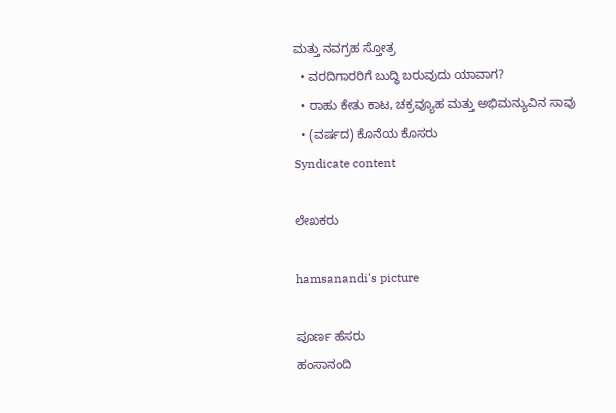ಮತ್ತು ನವಗ್ರಹ ಸ್ತೋತ್ರ
  • ವರದಿಗಾರರಿಗೆ ಬುದ್ಧಿ ಬರುವುದು ಯಾವಾಗ?
  • ರಾಹು ಕೇತು ಕಾಟ, ಚಕ್ರವ್ಯೂಹ ಮತ್ತು ಅಭಿಮನ್ಯುವಿನ ಸಾವು
  • (ವರ್ಷದ) ಕೊನೆಯ ಕೊಸರು
Syndicate content

ಲೇಖಕರು

hamsanandi's picture

ಪೂರ್ಣ ಹೆಸರು
ಹಂಸಾನಂದಿ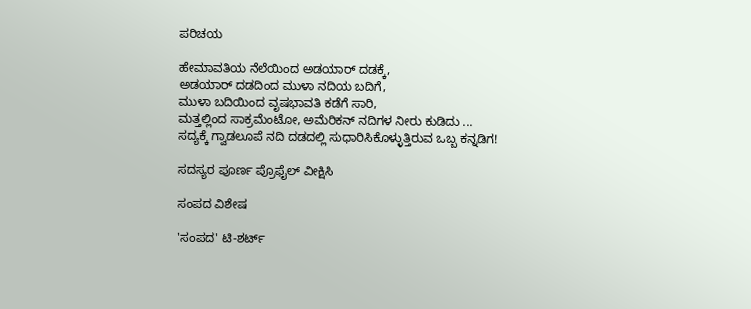ಪರಿಚಯ

ಹೇಮಾವತಿಯ ನೆಲೆಯಿಂದ ಅಡಯಾರ್ ದಡಕ್ಕೆ,
ಅಡಯಾರ್ ದಡದಿಂದ ಮುಳಾ ನದಿಯ ಬದಿಗೆ,
ಮುಳಾ ಬದಿಯಿಂದ ವೃಷಭಾವತಿ ಕಡೆಗೆ ಸಾರಿ,
ಮತ್ತಲ್ಲಿಂದ ಸಾಕ್ರಮೆಂಟೋ, ಅಮೆರಿಕನ್ ನದಿಗಳ ನೀರು ಕುಡಿದು ...
ಸದ್ಯಕ್ಕೆ ಗ್ವಾಡಲೂಪೆ ನದಿ ದಡದಲ್ಲಿ ಸುಧಾರಿಸಿಕೊಳ್ಳುತ್ತಿರುವ ಒಬ್ಬ ಕನ್ನಡಿಗ!

ಸದಸ್ಯರ ಪೂರ್ಣ ಪ್ರೊಫೈಲ್ ವೀಕ್ಷಿಸಿ

ಸಂಪದ ವಿಶೇಷ

'ಸಂಪದ' ಟಿ-ಶರ್ಟ್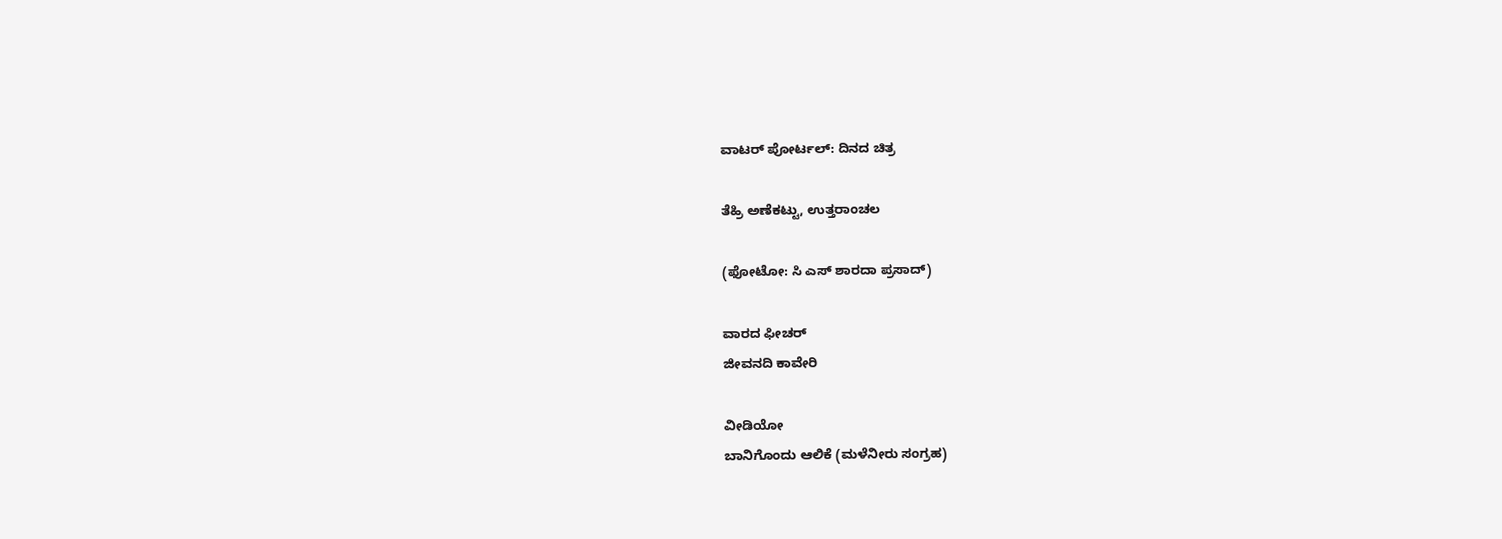ವಾಟರ್ ಪೋರ್ಟಲ್: ದಿನದ ಚಿತ್ರ

ತೆಹ್ರಿ ಅಣೆಕಟ್ಟು, ಉತ್ತರಾಂಚಲ

(ಫೋಟೋ: ಸಿ ಎಸ್ ಶಾರದಾ ಪ್ರಸಾದ್)

ವಾರದ ಫೀಚರ್
ಜೀವನದಿ ಕಾವೇರಿ

ವೀಡಿಯೋ
ಬಾನಿಗೊಂದು ಆಲಿಕೆ (ಮಳೆನೀರು ಸಂಗ್ರಹ)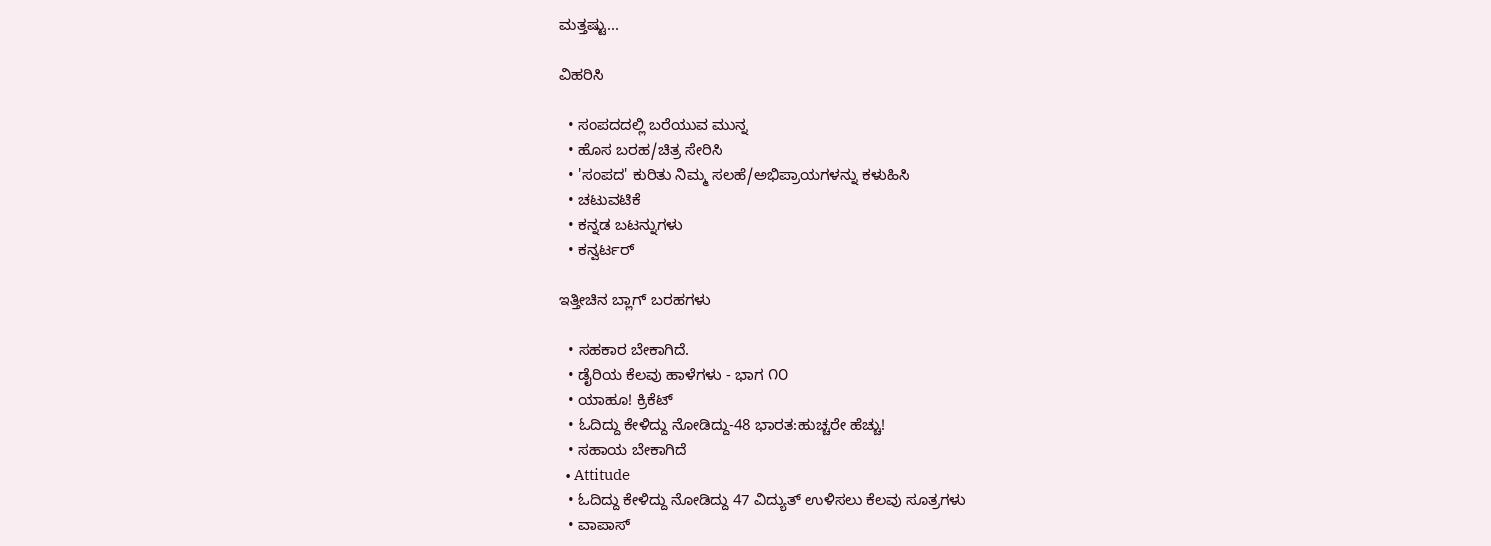ಮತ್ತಷ್ಟು...

ವಿಹರಿಸಿ

  • ಸಂಪದದಲ್ಲಿ ಬರೆಯುವ ಮುನ್ನ
  • ಹೊಸ ಬರಹ/ಚಿತ್ರ ಸೇರಿಸಿ
  • 'ಸಂಪದ' ಕುರಿತು ನಿಮ್ಮ ಸಲಹೆ/ಅಭಿಪ್ರಾಯಗಳನ್ನು ಕಳುಹಿಸಿ
  • ಚಟುವಟಿಕೆ
  • ಕನ್ನಡ ಬಟನ್ನುಗಳು
  • ಕನ್ವರ್ಟರ್

ಇತ್ತೀಚಿನ ಬ್ಲಾಗ್ ಬರಹಗಳು

  • ಸಹಕಾರ ಬೇಕಾಗಿದೆ.
  • ಡೈರಿಯ ಕೆಲವು ಹಾಳೆಗಳು - ಭಾಗ ೧೦
  • ಯಾಹೂ! ಕ್ರಿಕೆಟ್
  • ಓದಿದ್ದು ಕೇಳಿದ್ದು ನೋಡಿದ್ದು-48 ಭಾರತ:ಹುಚ್ಚರೇ ಹೆಚ್ಚು!
  • ಸಹಾಯ ಬೇಕಾಗಿದೆ
  • Attitude
  • ಓದಿದ್ದು ಕೇಳಿದ್ದು ನೋಡಿದ್ದು 47 ವಿದ್ಯುತ್ ಉಳಿಸಲು ಕೆಲವು ಸೂತ್ರಗಳು
  • ವಾಪಾಸ್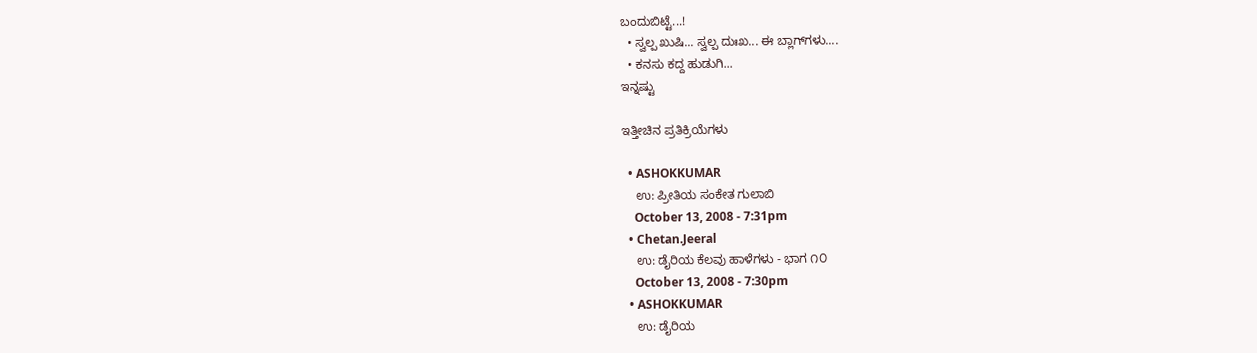ಬಂದುಬಿಟ್ಟೆ...!
  • ಸ್ವಲ್ಪ ಖುಷಿ... ಸ್ವಲ್ಪ ದುಃಖ... ಈ ಬ್ಲಾಗ್‌ಗಳು....
  • ಕನಸು ಕದ್ದ ಹುಡುಗಿ...
ಇನ್ನಷ್ಟು

ಇತ್ತೀಚಿನ ಪ್ರತಿಕ್ರಿಯೆಗಳು

  • ASHOKKUMAR
    ಉ: ಪ್ರೀತಿಯ ಸಂಕೇತ ಗುಲಾಬಿ
    October 13, 2008 - 7:31pm
  • Chetan.Jeeral
    ಉ: ಡೈರಿಯ ಕೆಲವು ಹಾಳೆಗಳು - ಭಾಗ ೧೦
    October 13, 2008 - 7:30pm
  • ASHOKKUMAR
    ಉ: ಡೈರಿಯ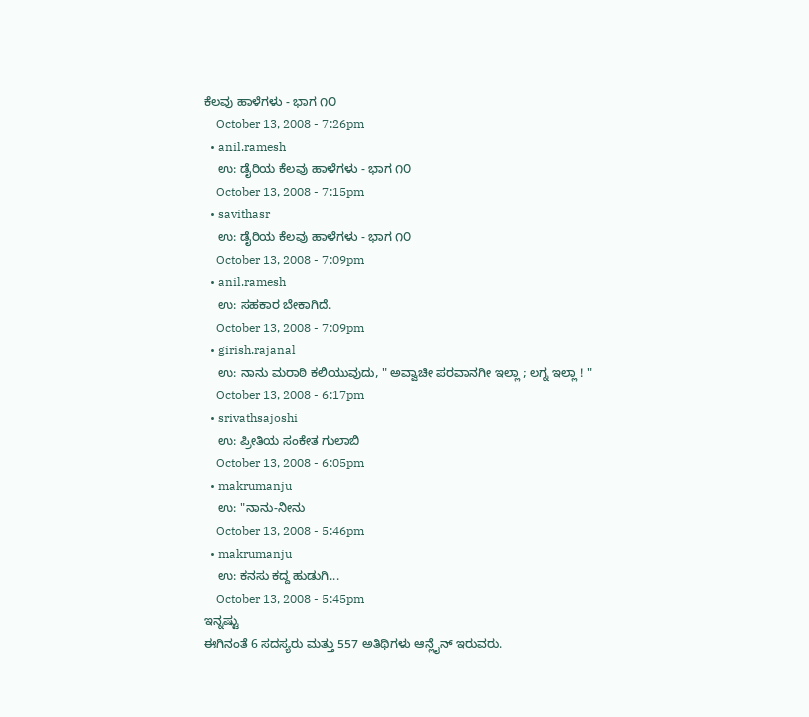ಕೆಲವು ಹಾಳೆಗಳು - ಭಾಗ ೧೦
    October 13, 2008 - 7:26pm
  • anil.ramesh
    ಉ: ಡೈರಿಯ ಕೆಲವು ಹಾಳೆಗಳು - ಭಾಗ ೧೦
    October 13, 2008 - 7:15pm
  • savithasr
    ಉ: ಡೈರಿಯ ಕೆಲವು ಹಾಳೆಗಳು - ಭಾಗ ೧೦
    October 13, 2008 - 7:09pm
  • anil.ramesh
    ಉ: ಸಹಕಾರ ಬೇಕಾಗಿದೆ.
    October 13, 2008 - 7:09pm
  • girish.rajanal
    ಉ: ನಾನು ಮರಾಠಿ ಕಲಿಯುವುದು, " ಅವ್ವಾಚೀ ಪರವಾನಗೀ ಇಲ್ಲಾ ; ಲಗ್ನ ಇಲ್ಲಾ ! "
    October 13, 2008 - 6:17pm
  • srivathsajoshi
    ಉ: ಪ್ರೀತಿಯ ಸಂಕೇತ ಗುಲಾಬಿ
    October 13, 2008 - 6:05pm
  • makrumanju
    ಉ: "ನಾನು-ನೀನು
    October 13, 2008 - 5:46pm
  • makrumanju
    ಉ: ಕನಸು ಕದ್ದ ಹುಡುಗಿ...
    October 13, 2008 - 5:45pm
ಇನ್ನಷ್ಟು
ಈಗಿನಂತೆ 6 ಸದಸ್ಯರು ಮತ್ತು 557 ಅತಿಥಿಗಳು ಆನ್ಲೈನ್ ಇರುವರು.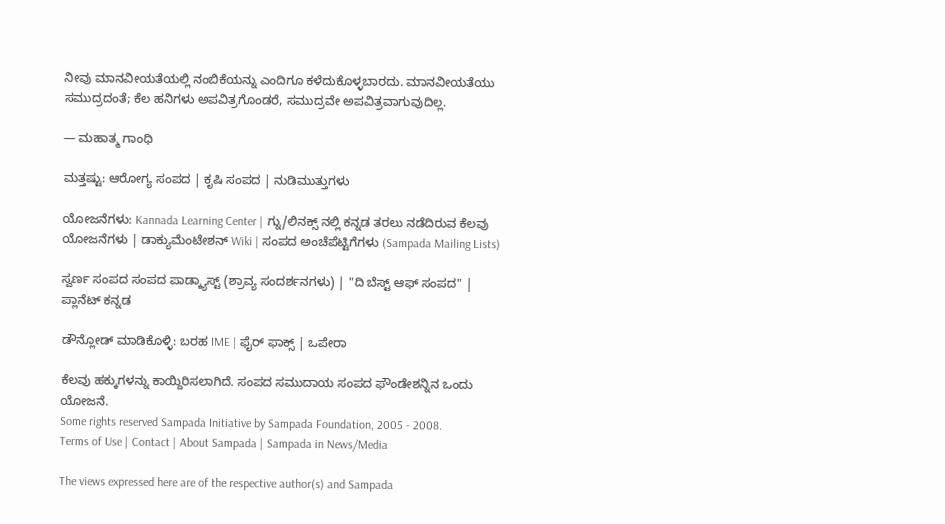ನೀವು ಮಾನವೀಯತೆಯಲ್ಲಿ ನಂಬಿಕೆಯನ್ನು ಎಂದಿಗೂ ಕಳೆದುಕೊಳ್ಳಬಾರದು. ಮಾನವೀಯತೆಯು ಸಮುದ್ರದಂತೆ; ಕೆಲ ಹನಿಗಳು ಅಪವಿತ್ರಗೊಂಡರೆ, ಸಮುದ್ರವೇ ಅಪವಿತ್ರವಾಗುವುದಿಲ್ಲ.

— ಮಹಾತ್ಮ ಗಾಂಧಿ

ಮತ್ತಷ್ಟು: ಆರೋಗ್ಯ ಸಂಪದ | ಕೃಷಿ ಸಂಪದ | ನುಡಿಮುತ್ತುಗಳು

ಯೋಜನೆಗಳು: Kannada Learning Center | ಗ್ನು/ಲಿನಕ್ಸ್ ನಲ್ಲಿ ಕನ್ನಡ ತರಲು ನಡೆದಿರುವ ಕೆಲವು ಯೋಜನೆಗಳು | ಡಾಕ್ಯುಮೆಂಟೇಶನ್ Wiki | ಸಂಪದ ಅಂಚೆಪೆಟ್ಟಿಗೆಗಳು (Sampada Mailing Lists)

ಸ್ವರ್ಣ ಸಂಪದ ಸಂಪದ ಪಾಡ್ಕ್ಯಾಸ್ಟ್ (ಶ್ರಾವ್ಯ ಸಂದರ್ಶನಗಳು) | "ದಿ ಬೆಸ್ಟ್ ಆಫ್ ಸಂಪದ" | ಪ್ಲಾನೆಟ್ ಕನ್ನಡ

ಡೌನ್ಲೋಡ್ ಮಾಡಿಕೊಳ್ಳಿ: ಬರಹ IME | ಫೈರ್ ಫಾಕ್ಸ್ | ಒಪೇರಾ

ಕೆಲವು ಹಕ್ಕುಗಳನ್ನು ಕಾಯ್ದಿರಿಸಲಾಗಿದೆ. ಸಂಪದ ಸಮುದಾಯ ಸಂಪದ ಫೌಂಡೇಶನ್ನಿನ ಒಂದು ಯೋಜನೆ.
Some rights reserved Sampada Initiative by Sampada Foundation, 2005 - 2008.
Terms of Use | Contact | About Sampada | Sampada in News/Media

The views expressed here are of the respective author(s) and Sampada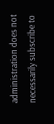administration does not necessarily subscribe to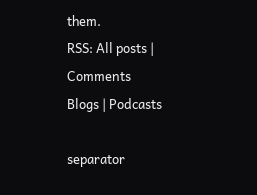them.
RSS: All posts | Comments
Blogs | Podcasts

separator